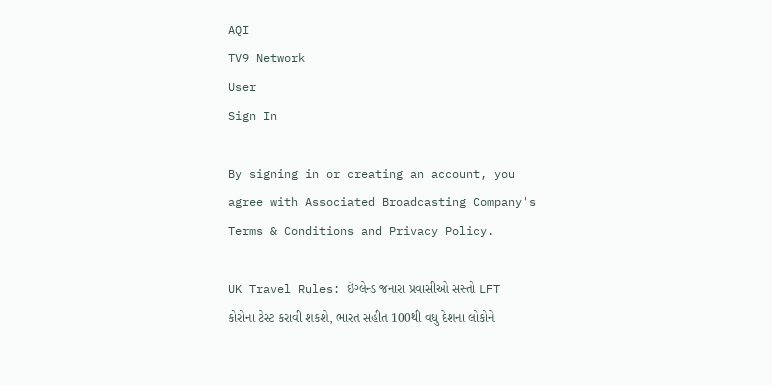AQI
TV9 Network
User
Sign In

By signing in or creating an account, you agree with Associated Broadcasting Company's Terms & Conditions and Privacy Policy.

UK Travel Rules: ઇંગ્લેન્ડ જનારા પ્રવાસીઓ સસ્તો LFT કોરોના ટેસ્ટ કરાવી શકશે, ભારત સહીત 100થી વધુ દેશના લોકોને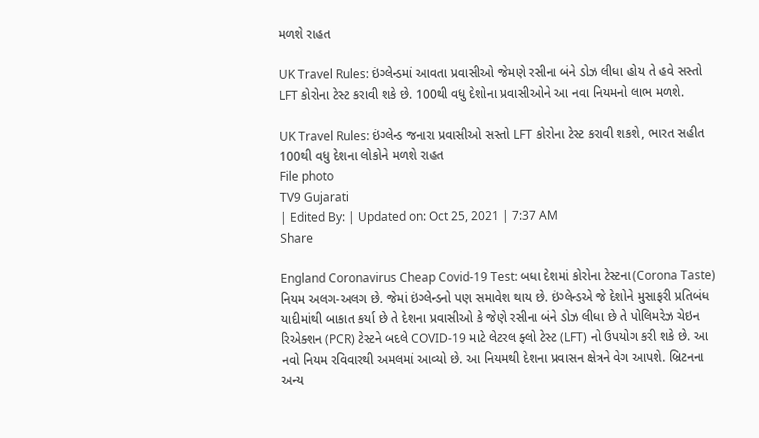મળશે રાહત

UK Travel Rules: ઇંગ્લેન્ડમાં આવતા પ્રવાસીઓ જેમણે રસીના બંને ડોઝ લીધા હોય તે હવે સસ્તો LFT કોરોના ટેસ્ટ કરાવી શકે છે. 100થી વધુ દેશોના પ્રવાસીઓને આ નવા નિયમનો લાભ મળશે.

UK Travel Rules: ઇંગ્લેન્ડ જનારા પ્રવાસીઓ સસ્તો LFT કોરોના ટેસ્ટ કરાવી શકશે, ભારત સહીત 100થી વધુ દેશના લોકોને મળશે રાહત
File photo
TV9 Gujarati
| Edited By: | Updated on: Oct 25, 2021 | 7:37 AM
Share

England Coronavirus Cheap Covid-19 Test: બધા દેશમાં કોરોના ટેસ્ટના(Corona Taste) નિયમ અલગ-અલગ છે. જેમાં ઇંગ્લેન્ડનો પણ સમાવેશ થાય છે. ઇંગ્લેન્ડએ જે દેશોને મુસાફરી પ્રતિબંધ યાદીમાંથી બાકાત કર્યા છે તે દેશના પ્રવાસીઓ કે જેણે રસીના બંને ડોઝ લીધા છે તે પોલિમરેઝ ચેઇન રિએક્શન (PCR) ટેસ્ટને બદલે COVID-19 માટે લેટરલ ફ્લો ટેસ્ટ (LFT) નો ઉપયોગ કરી શકે છે. આ નવો નિયમ રવિવારથી અમલમાં આવ્યો છે. આ નિયમથી દેશના પ્રવાસન ક્ષેત્રને વેગ આપશે. બ્રિટનના અન્ય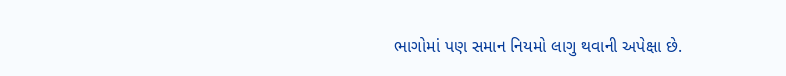ભાગોમાં પણ સમાન નિયમો લાગુ થવાની અપેક્ષા છે.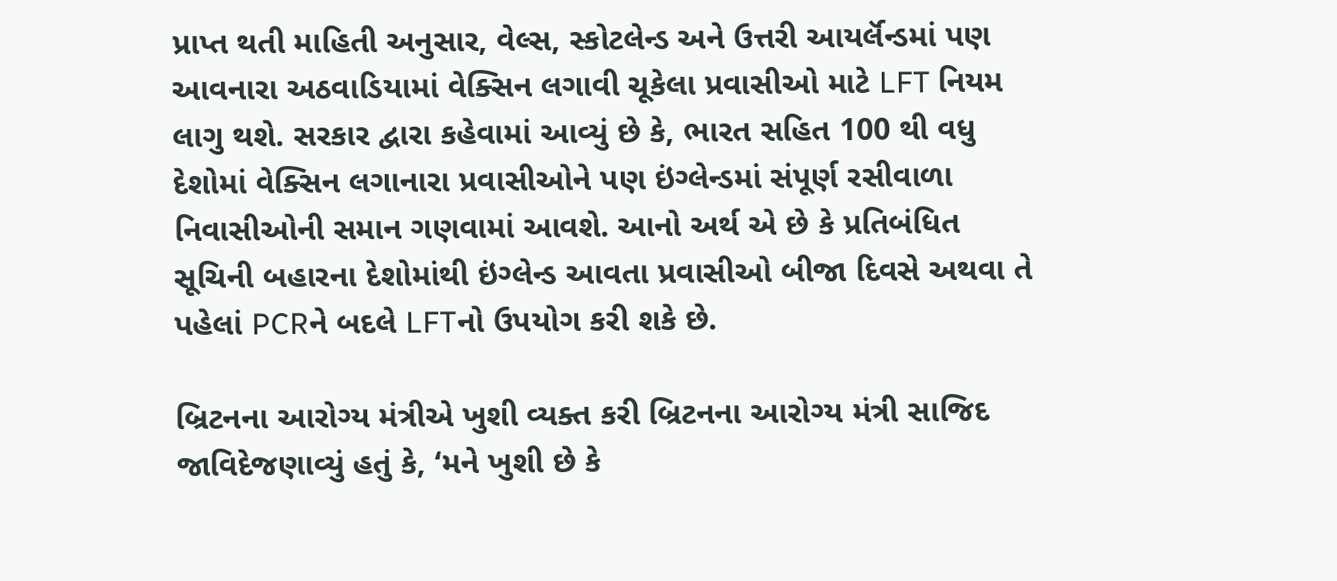પ્રાપ્ત થતી માહિતી અનુસાર, વેલ્સ, સ્કોટલેન્ડ અને ઉત્તરી આયર્લૅન્ડમાં પણ આવનારા અઠવાડિયામાં વેક્સિન લગાવી ચૂકેલા પ્રવાસીઓ માટે LFT નિયમ લાગુ થશે. સરકાર દ્વારા કહેવામાં આવ્યું છે કે, ભારત સહિત 100 થી વધુ દેશોમાં વેક્સિન લગાનારા પ્રવાસીઓને પણ ઇંગ્લેન્ડમાં સંપૂર્ણ રસીવાળા નિવાસીઓની સમાન ગણવામાં આવશે. આનો અર્થ એ છે કે પ્રતિબંધિત સૂચિની બહારના દેશોમાંથી ઇંગ્લેન્ડ આવતા પ્રવાસીઓ બીજા દિવસે અથવા તે પહેલાં PCRને બદલે LFTનો ઉપયોગ કરી શકે છે.

બ્રિટનના આરોગ્ય મંત્રીએ ખુશી વ્યક્ત કરી બ્રિટનના આરોગ્ય મંત્રી સાજિદ જાવિદેજણાવ્યું હતું કે, ‘મને ખુશી છે કે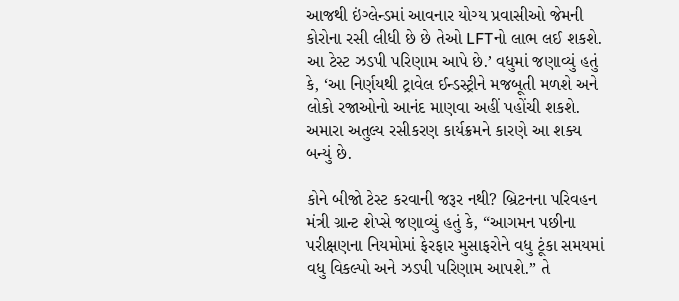આજથી ઇંગ્લેન્ડમાં આવનાર યોગ્ય પ્રવાસીઓ જેમની કોરોના રસી લીધી છે છે તેઓ LFTનો લાભ લઈ શકશે. આ ટેસ્ટ ઝડપી પરિણામ આપે છે.’ વધુમાં જણાવ્યું હતું કે, ‘આ નિર્ણયથી ટ્રાવેલ ઈન્ડસ્ટ્રીને મજબૂતી મળશે અને લોકો રજાઓનો આનંદ માણવા અહીં પહોંચી શકશે. અમારા અતુલ્ય રસીકરણ કાર્યક્રમને કારણે આ શક્ય બન્યું છે.

કોને બીજો ટેસ્ટ કરવાની જરૂર નથી? બ્રિટનના પરિવહન મંત્રી ગ્રાન્ટ શેપ્સે જણાવ્યું હતું કે, “આગમન પછીના પરીક્ષણના નિયમોમાં ફેરફાર મુસાફરોને વધુ ટૂંકા સમયમાં વધુ વિકલ્પો અને ઝડપી પરિણામ આપશે.” તે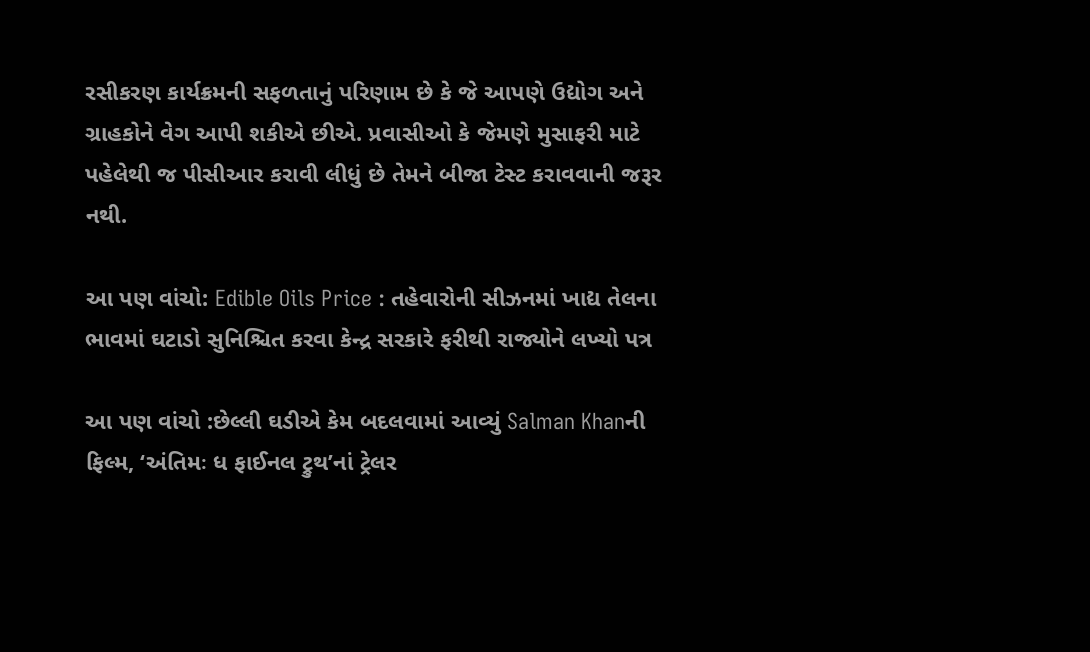રસીકરણ કાર્યક્રમની સફળતાનું પરિણામ છે કે જે આપણે ઉદ્યોગ અને ગ્રાહકોને વેગ આપી શકીએ છીએ. પ્રવાસીઓ કે જેમણે મુસાફરી માટે પહેલેથી જ પીસીઆર કરાવી લીધું છે તેમને બીજા ટેસ્ટ કરાવવાની જરૂર નથી.

આ પણ વાંચો: Edible Oils Price : તહેવારોની સીઝનમાં ખાદ્ય તેલના ભાવમાં ઘટાડો સુનિશ્ચિત કરવા કેન્દ્ર સરકારે ફરીથી રાજ્યોને લખ્યો પત્ર

આ પણ વાંચો :છેલ્લી ઘડીએ કેમ બદલવામાં આવ્યું Salman Khanની ફિલ્મ, ‘અંતિમઃ ધ ફાઈનલ ટ્રુથ’નાં ટ્રેલર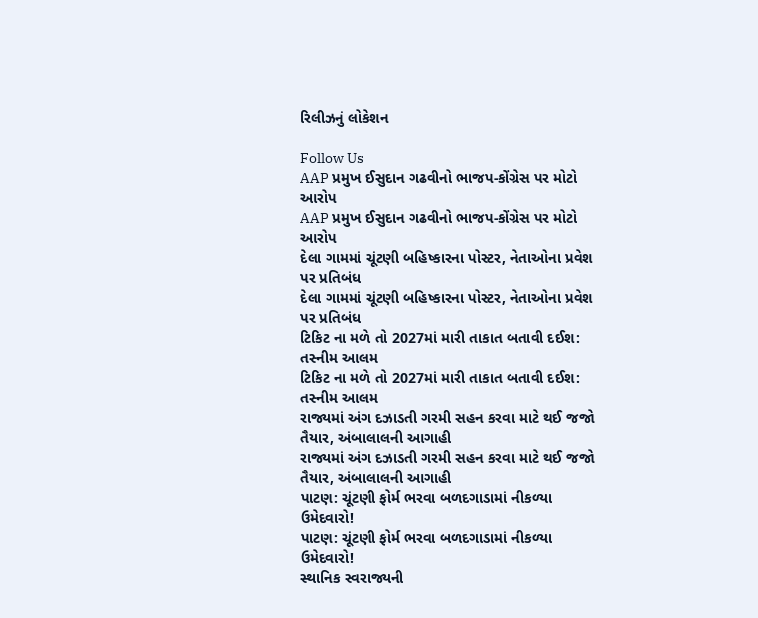રિલીઝનું લોકેશન

Follow Us
AAP પ્રમુખ ઈસુદાન ગઢવીનો ભાજપ-કોંગ્રેસ પર મોટો આરોપ
AAP પ્રમુખ ઈસુદાન ગઢવીનો ભાજપ-કોંગ્રેસ પર મોટો આરોપ
દેલા ગામમાં ચૂંટણી બહિષ્કારના પોસ્ટર, નેતાઓના પ્રવેશ પર પ્રતિબંધ
દેલા ગામમાં ચૂંટણી બહિષ્કારના પોસ્ટર, નેતાઓના પ્રવેશ પર પ્રતિબંધ
ટિકિટ ના મળે તો 2027માં મારી તાકાત બતાવી દઈશ: તસ્નીમ આલમ
ટિકિટ ના મળે તો 2027માં મારી તાકાત બતાવી દઈશ: તસ્નીમ આલમ
રાજ્યમાં અંગ દઝાડતી ગરમી સહન કરવા માટે થઈ જજો તૈયાર, અંબાલાલની આગાહી
રાજ્યમાં અંગ દઝાડતી ગરમી સહન કરવા માટે થઈ જજો તૈયાર, અંબાલાલની આગાહી
પાટણ: ચૂંટણી ફોર્મ ભરવા બળદગાડામાં નીકળ્યા ઉમેદવારો!
પાટણ: ચૂંટણી ફોર્મ ભરવા બળદગાડામાં નીકળ્યા ઉમેદવારો!
સ્થાનિક સ્વરાજ્યની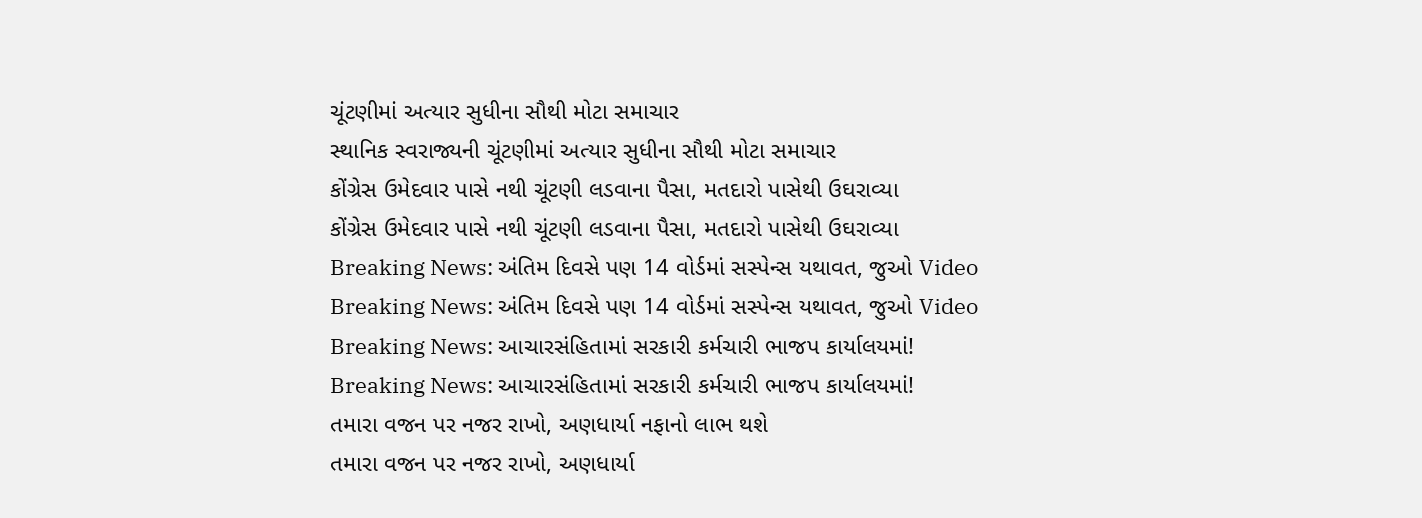ચૂંટણીમાં અત્યાર સુધીના સૌથી મોટા સમાચાર
સ્થાનિક સ્વરાજ્યની ચૂંટણીમાં અત્યાર સુધીના સૌથી મોટા સમાચાર
કોંગ્રેસ ઉમેદવાર પાસે નથી ચૂંટણી લડવાના પૈસા, મતદારો પાસેથી ઉઘરાવ્યા
કોંગ્રેસ ઉમેદવાર પાસે નથી ચૂંટણી લડવાના પૈસા, મતદારો પાસેથી ઉઘરાવ્યા
Breaking News: અંતિમ દિવસે પણ 14 વોર્ડમાં સસ્પેન્સ યથાવત, જુઓ Video
Breaking News: અંતિમ દિવસે પણ 14 વોર્ડમાં સસ્પેન્સ યથાવત, જુઓ Video
Breaking News: આચારસંહિતામાં સરકારી કર્મચારી ભાજપ કાર્યાલયમાં!
Breaking News: આચારસંહિતામાં સરકારી કર્મચારી ભાજપ કાર્યાલયમાં!
તમારા વજન પર નજર રાખો, અણધાર્યા નફાનો લાભ થશે
તમારા વજન પર નજર રાખો, અણધાર્યા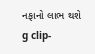નફાનો લાભ થશે
g clip-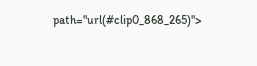path="url(#clip0_868_265)">